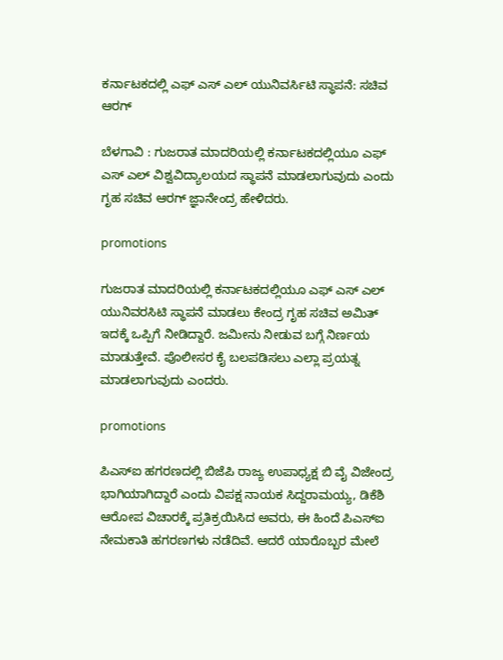ಕರ್ನಾಟಕದಲ್ಲಿ ಎಫ್ ಎಸ್ ಎಲ್ ಯುನಿವರ್ಸಿಟಿ ಸ್ಥಾಪನೆ: ಸಚಿವ ಆರಗ್

ಬೆಳಗಾವಿ : ಗುಜರಾತ ಮಾದರಿಯಲ್ಲಿ ಕರ್ನಾಟಕದಲ್ಲಿಯೂ ಎಫ್ ಎಸ್ ಎಲ್ ವಿಶ್ವವಿದ್ಯಾಲಯದ ಸ್ಥಾಪನೆ ಮಾಡಲಾಗುವುದು ಎಂದು ಗೃಹ ಸಚಿವ ಆರಗ್ ಜ್ಞಾನೇಂದ್ರ ಹೇಳಿದರು.

promotions

ಗುಜರಾತ ಮಾದರಿಯಲ್ಲಿ ಕರ್ನಾಟಕದಲ್ಲಿಯೂ ಎಫ್ ಎಸ್ ಎಲ್ ಯುನಿವರಸಿಟಿ ಸ್ಥಾಪನೆ ಮಾಡಲು ಕೇಂದ್ರ ಗೃಹ ಸಚಿವ ಅಮಿತ್ ಇದಕ್ಕೆ ಒಪ್ಪಿಗೆ ನೀಡಿದ್ದಾರೆ‌. ಜಮೀನು ನೀಡುವ ಬಗ್ಗೆ ನಿರ್ಣಯ ಮಾಡುತ್ತೇವೆ. ಪೊಲೀಸರ ಕೈ ಬಲ‌ಪಡಿಸಲು ಎಲ್ಲಾ ಪ್ರಯತ್ನ ಮಾಡಲಾಗುವುದು ಎಂದರು.

promotions

ಪಿಎಸ್ಐ ಹಗರಣದಲ್ಲಿ ಬಿಜೆಪಿ ರಾಜ್ಯ ಉಪಾಧ್ಯಕ್ಷ ಬಿ ವೈ ವಿಜೇಂದ್ರ ಭಾಗಿಯಾಗಿದ್ದಾರೆ ಎಂದು ವಿಪಕ್ಷ ನಾಯಕ ಸಿದ್ದರಾಮಯ್ಯ, ಡಿಕೆಶಿ ಆರೋಪ ವಿಚಾರಕ್ಕೆ ಪ್ರತಿಕ್ರಯಿಸಿದ ಅವರು, ಈ ಹಿಂದೆ ಪಿಎಸ್ಐ ನೇಮಕಾತಿ ಹಗರಣಗಳು ನಡೆದಿವೆ. ಆದರೆ ಯಾರೊಬ್ಬರ ಮೇಲೆ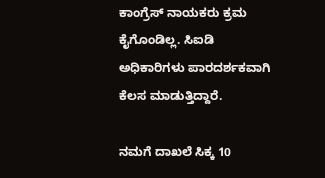ಕಾಂಗ್ರೆಸ್ ನಾಯಕರು ಕ್ರಮ ಕೈಗೊಂಡಿಲ್ಲ. ಸಿಐಡಿ ಅಧಿಕಾರಿಗಳು ಪಾರದರ್ಶಕವಾಗಿ ಕೆಲಸ ಮಾಡುತ್ತಿದ್ದಾರೆ.

ನಮಗೆ ದಾಖಲೆ ಸಿಕ್ಕ 10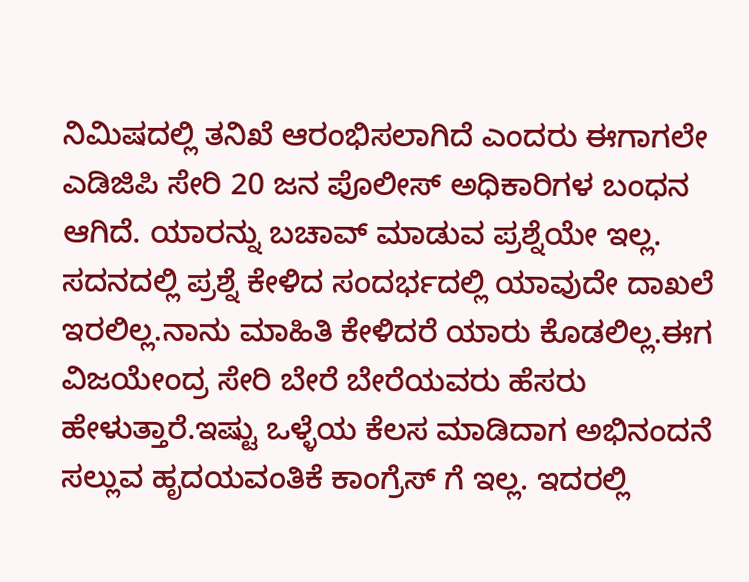ನಿಮಿಷದಲ್ಲಿ ತನಿಖೆ ಆರಂಭಿಸಲಾಗಿದೆ ಎಂದರು ಈಗಾಗಲೇ ಎಡಿಜಿಪಿ ಸೇರಿ 20 ಜನ ಪೊಲೀಸ್ ಅಧಿಕಾರಿಗಳ ಬಂಧನ ಆಗಿದೆ. ಯಾರನ್ನು ಬಚಾವ್ ಮಾಡುವ ಪ್ರಶ್ನೆಯೇ ಇಲ್ಲ. ಸದನದಲ್ಲಿ ಪ್ರಶ್ನೆ ಕೇಳಿದ ಸಂದರ್ಭದಲ್ಲಿ ಯಾವುದೇ ದಾಖಲೆ ಇರಲಿಲ್ಲ.ನಾನು ಮಾಹಿತಿ‌ ಕೇಳಿದರೆ ಯಾರು ಕೊಡಲಿಲ್ಲ.ಈಗ ವಿಜಯೇಂದ್ರ ಸೇರಿ ಬೇರೆ ಬೇರೆಯವರು ಹೆಸರು ಹೇಳುತ್ತಾರೆ.ಇಷ್ಟು ಒಳ್ಳೆಯ ಕೆಲಸ ಮಾಡಿದಾಗ ಅಭಿನಂದನೆ ಸಲ್ಲುವ ಹೃದಯವಂತಿಕೆ ಕಾಂಗ್ರೆಸ್ ಗೆ ಇಲ್ಲ. ಇದರಲ್ಲಿ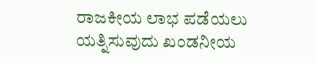ರಾಜಕೀಯ ಲಾಭ ಪಡೆಯಲು ಯತ್ನಿಸುವುದು ಖಂಡನೀಯ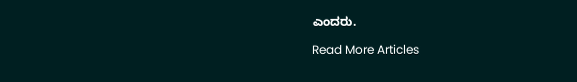ಎಂದರು.

Read More Articles